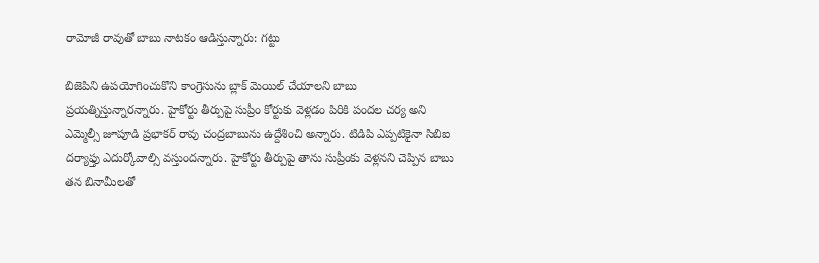రామోజీ రావుతో బాబు నాటకం ఆడిస్తున్నారు: గట్టు

బిజెపిని ఉపయోగించుకొని కాంగ్రెసును బ్లాక్ మెయిల్ చేయాలని బాబు ప్రయత్నిస్తున్నారన్నారు. హైకోర్టు తీర్పుపై సుప్రీం కోర్టుకు వెళ్లడం పిరికి పందల చర్య అని ఎమ్మెల్సీ జూపూడి ప్రభాకర్ రావు చంద్రబాబును ఉద్దేశించి అన్నారు. టిడిపి ఎప్పటికైనా సిబిఐ దర్యాఫ్తు ఎదుర్కోవాల్సి వస్తుందన్నారు. హైకోర్టు తీర్పుపై తాను సుప్రీంకు వెళ్లనని చెప్పిన బాబు తన బినామీలతో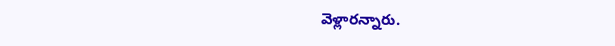వెళ్లారన్నారు.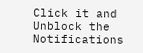Click it and Unblock the Notifications